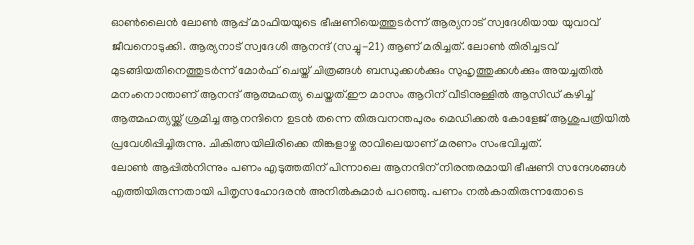ഓൺലൈൻ ലോൺ ആപ്പ് മാഫിയയുടെ ഭീഷണിയെത്തുടർന്ന് ആര്യനാട് സ്വദേശിയായ യുവാവ് ജീവനൊടുക്കി. ആര്യനാട് സ്വദേശി ആനന്ദ് (സച്ചു-21) ആണ് മരിച്ചത്. ലോൺ തിരിച്ചടവ് മുടങ്ങിയതിനെത്തുടർന്ന് മോർഫ് ചെയ്ത് ചിത്രങ്ങൾ ബന്ധുക്കൾക്കും സുഹൃത്തുക്കൾക്കും അയച്ചതിൽ മനംനൊന്താണ് ആനന്ദ് ആത്മഹത്യ ചെയ്തത്.ഈ മാസം ആറിന് വീടിനുള്ളിൽ ആസിഡ് കഴിച്ച് ആത്മഹത്യയ്ക്ക് ശ്രമിച്ച ആനന്ദിനെ ഉടൻ തന്നെ തിരുവനന്തപുരം മെഡിക്കൽ കോളേജ് ആശുപത്രിയിൽ പ്രവേശിപ്പിച്ചിരുന്നു. ചികിത്സയിലിരിക്കെ തിങ്കളാഴ്ച രാവിലെയാണ് മരണം സംഭവിച്ചത്.
ലോൺ ആപ്പിൽനിന്നും പണം എടുത്തതിന് പിന്നാലെ ആനന്ദിന് നിരന്തരമായി ഭീഷണി സന്ദേശങ്ങൾ എത്തിയിരുന്നതായി പിതൃസഹോദരൻ അനിൽകുമാർ പറഞ്ഞു. പണം നൽകാതിരുന്നതോടെ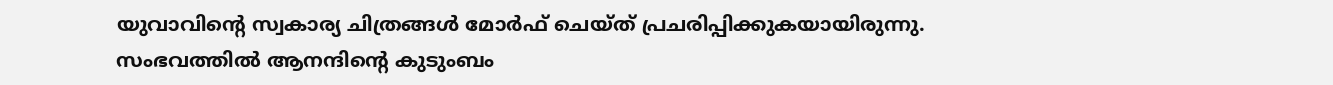യുവാവിന്റെ സ്വകാര്യ ചിത്രങ്ങൾ മോർഫ് ചെയ്ത് പ്രചരിപ്പിക്കുകയായിരുന്നു.
സംഭവത്തിൽ ആനന്ദിൻ്റെ കുടുംബം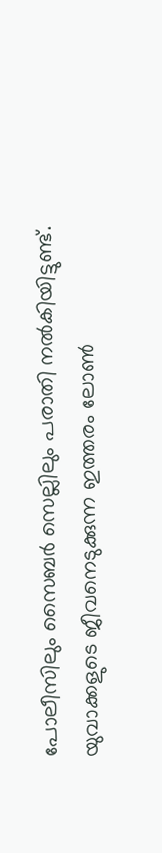പോലീസിലും സൈബർ സെല്ലിലും പരാതി നൽകിയിട്ടുണ്ട്. യുവാക്കളുടെ ജീവനെടുക്കുന്ന ഇത്തരം ലോൺ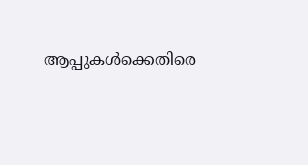ആപ്പുകൾക്കെതിരെ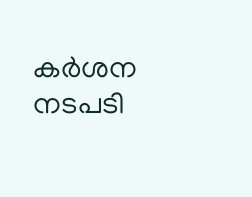കർശന നടപടി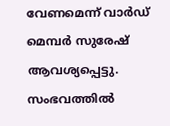വേണമെന്ന് വാർഡ് മെമ്പർ സുരേഷ് ആവശ്യപ്പെട്ടു. സംഭവത്തിൽ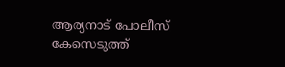ആര്യനാട് പോലീസ് കേസെടുത്ത്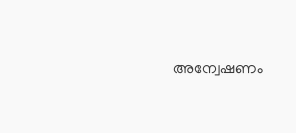അന്വേഷണം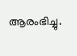ആരംഭിച്ചു.